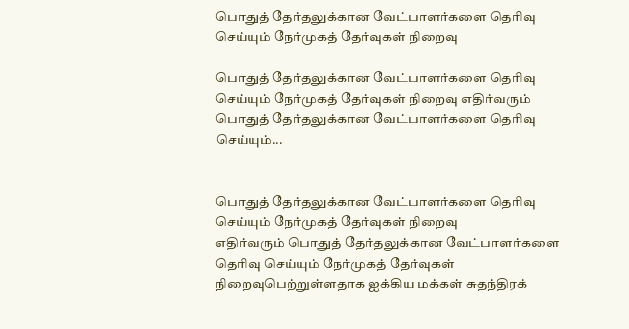பொதுத் தேர்தலுக்கான வேட்பாளர்களை தெரிவு செய்யும் நேர்முகத் தேர்வுகள் நிறைவு

பொதுத் தேர்தலுக்கான வேட்பாளர்களை தெரிவு செய்யும் நேர்முகத் தேர்வுகள் நிறைவு எதிர்வரும் பொதுத் தேர்தலுக்கான வேட்பாளர்களை தெரிவு செய்யும்...


பொதுத் தேர்தலுக்கான வேட்பாளர்களை தெரிவு செய்யும் நேர்முகத் தேர்வுகள் நிறைவு
எதிர்வரும் பொதுத் தேர்தலுக்கான வேட்பாளர்களை தெரிவு செய்யும் நேர்முகத் தேர்வுகள் நிறைவுபெற்றுள்ளதாக ஐக்கிய மக்கள் சுதந்திரக்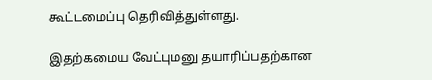கூட்டமைப்பு தெரிவித்துள்ளது.

இதற்கமைய வேட்புமனு தயாரிப்பதற்கான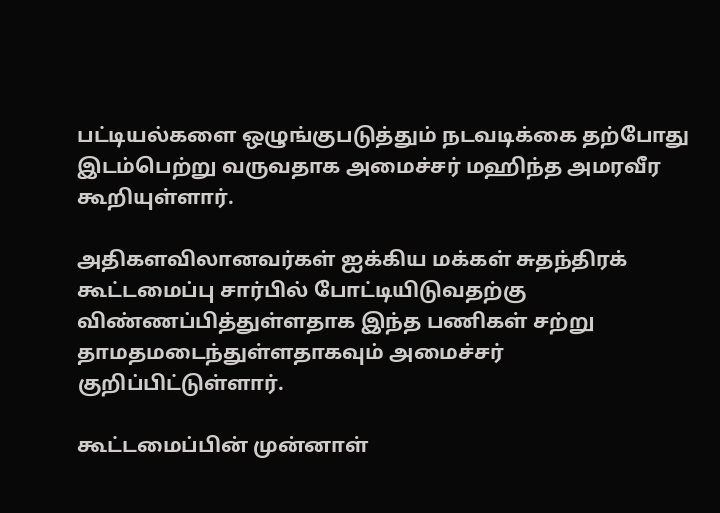பட்டியல்களை ஒழுங்குபடுத்தும் நடவடிக்கை தற்போது இடம்பெற்று வருவதாக அமைச்சர் மஹிந்த அமரவீர கூறியுள்ளார்.

அதிகளவிலானவர்கள் ஐக்கிய மக்கள் சுதந்திரக் கூட்டமைப்பு சார்பில் போட்டியிடுவதற்கு விண்ணப்பித்துள்ளதாக இந்த பணிகள் சற்று தாமதமடைந்துள்ளதாகவும் அமைச்சர் குறிப்பிட்டுள்ளார்.

கூட்டமைப்பின் முன்னாள்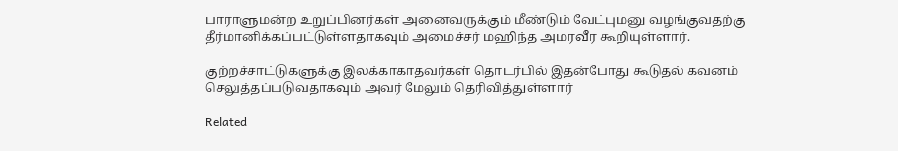பாராளுமன்ற உறுப்பினர்கள் அனைவருக்கும் மீண்டும் வேட்புமனு வழங்குவதற்கு தீர்மானிக்கப்பட்டுள்ளதாகவும் அமைச்சர் மஹிந்த அமரவீர கூறியுள்ளார்.

குற்றச்சாட்டுகளுக்கு இலக்காகாதவர்கள் தொடர்பில் இதன்போது கூடுதல் கவனம் செலுத்தப்படுவதாகவும் அவர் மேலும் தெரிவித்துள்ளார்

Related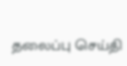தலைப்பு செய்தி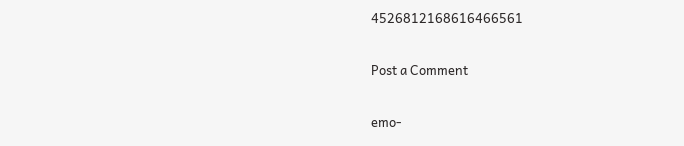4526812168616466561

Post a Comment

emo-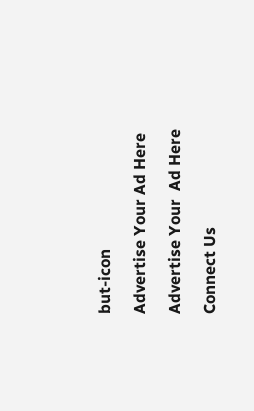but-icon

Advertise Your Ad Here

Advertise Your  Ad Here

Connect Us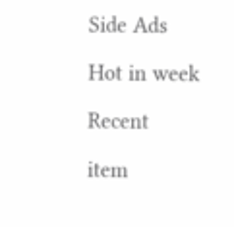Side Ads

Hot in week

Recent

item